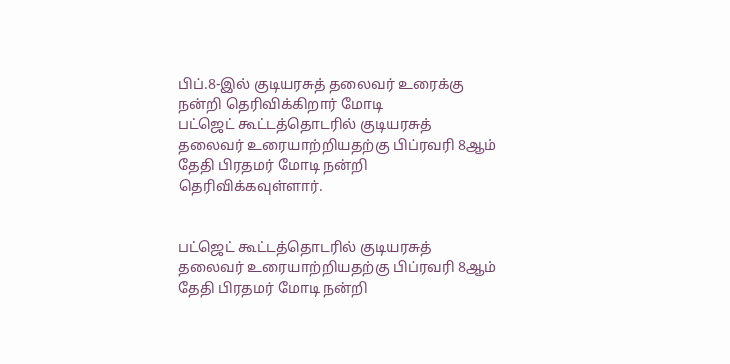பிப்.8-இல் குடியரசுத் தலைவர் உரைக்கு நன்றி தெரிவிக்கிறார் மோடி
பட்ஜெட் கூட்டத்தொடரில் குடியரசுத் தலைவர் உரையாற்றியதற்கு பிப்ரவரி 8ஆம் தேதி பிரதமர் மோடி நன்றி தெரிவிக்கவுள்ளார்.


பட்ஜெட் கூட்டத்தொடரில் குடியரசுத் தலைவர் உரையாற்றியதற்கு பிப்ரவரி 8ஆம் தேதி பிரதமர் மோடி நன்றி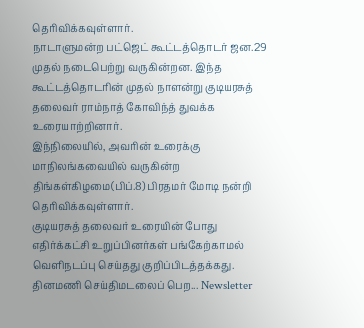தெரிவிக்கவுள்ளார்.
நாடாளுமன்ற பட்ஜெட் கூட்டத்தொடர் ஜன.29 முதல் நடைபெற்று வருகின்றன. இந்த கூட்டத்தொடரின் முதல் நாளன்று குடியரசுத் தலைவர் ராம்நாத் கோவிந்த் துவக்க உரையாற்றினார்.
இந்நிலையில், அவரின் உரைக்கு மாநிலங்கவையில் வருகின்ற திங்கள்கிழமை(பிப்.8) பிரதமர் மோடி நன்றி தெரிவிக்கவுள்ளார்.
குடியரசுத் தலைவர் உரையின் போது எதிர்க்கட்சி உறுப்பினர்கள் பங்கேற்காமல் வெளிநடப்பு செய்தது குறிப்பிடத்தக்கது.
தினமணி செய்திமடலைப் பெற... Newsletter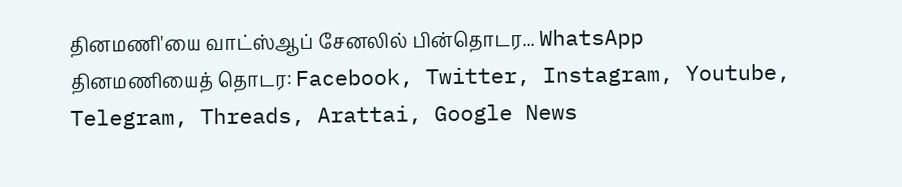தினமணி'யை வாட்ஸ்ஆப் சேனலில் பின்தொடர... WhatsApp
தினமணியைத் தொடர: Facebook, Twitter, Instagram, Youtube, Telegram, Threads, Arattai, Google News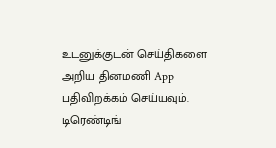உடனுக்குடன் செய்திகளை அறிய தினமணி App பதிவிறக்கம் செய்யவும்.
டிரெண்டிங்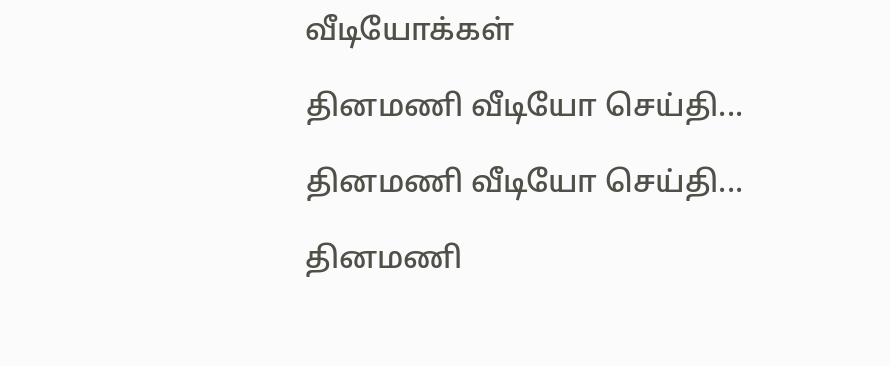வீடியோக்கள்

தினமணி வீடியோ செய்தி...

தினமணி வீடியோ செய்தி...

தினமணி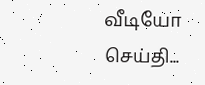வீடியோ செய்தி...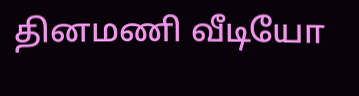தினமணி வீடியோ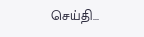செய்தி...